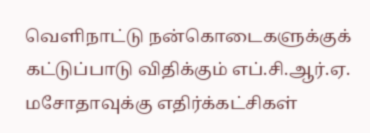வெளிநாட்டு நன்கொடைகளுக்குக் கட்டுப்பாடு விதிக்கும் எப்.சி.ஆர்.ஏ. மசோதாவுக்கு எதிர்க்கட்சிகள்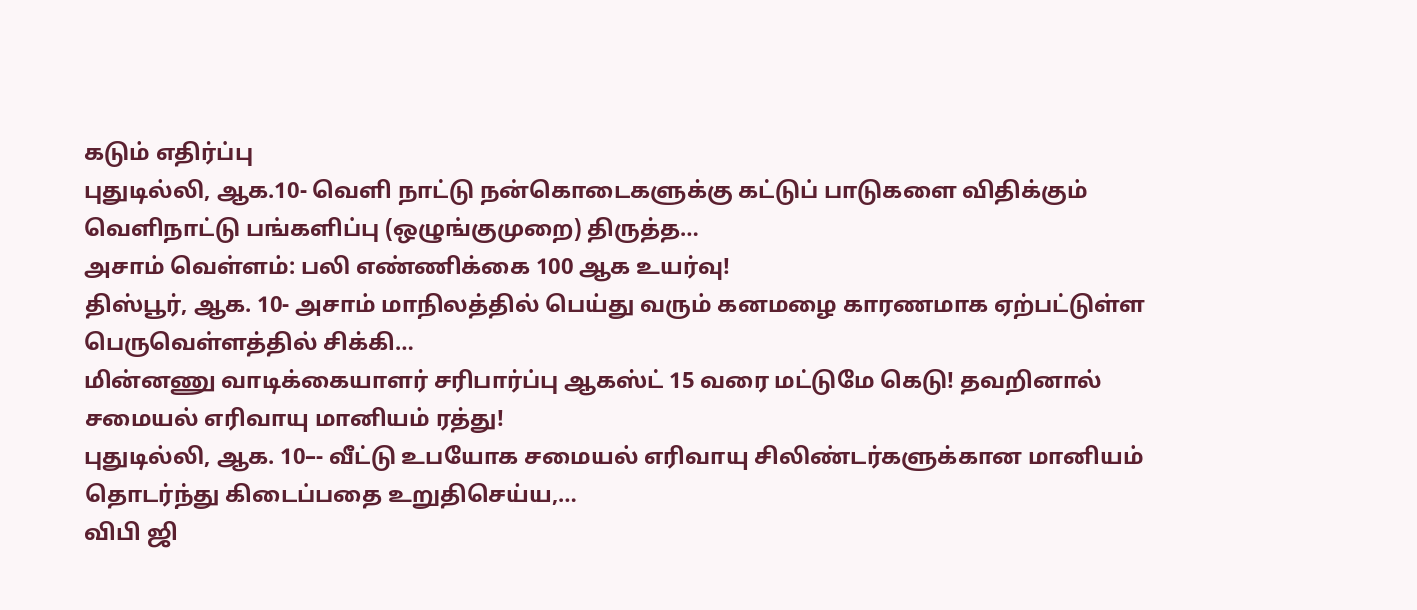கடும் எதிர்ப்பு
புதுடில்லி, ஆக.10- வெளி நாட்டு நன்கொடைகளுக்கு கட்டுப் பாடுகளை விதிக்கும் வெளிநாட்டு பங்களிப்பு (ஒழுங்குமுறை) திருத்த…
அசாம் வெள்ளம்: பலி எண்ணிக்கை 100 ஆக உயர்வு!
திஸ்பூர், ஆக. 10- அசாம் மாநிலத்தில் பெய்து வரும் கனமழை காரணமாக ஏற்பட்டுள்ள பெருவெள்ளத்தில் சிக்கி…
மின்னணு வாடிக்கையாளர் சரிபார்ப்பு ஆகஸ்ட் 15 வரை மட்டுமே கெடு! தவறினால் சமையல் எரிவாயு மானியம் ரத்து!
புதுடில்லி, ஆக. 10–- வீட்டு உபயோக சமையல் எரிவாயு சிலிண்டர்களுக்கான மானியம் தொடர்ந்து கிடைப்பதை உறுதிசெய்ய,…
விபி ஜி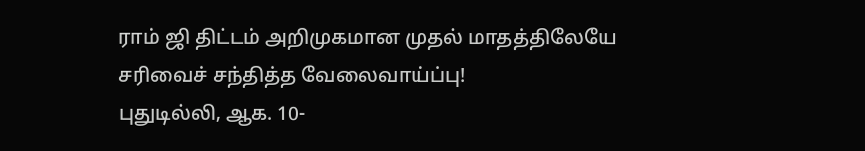ராம் ஜி திட்டம் அறிமுகமான முதல் மாதத்திலேயே சரிவைச் சந்தித்த வேலைவாய்ப்பு!
புதுடில்லி, ஆக. 10-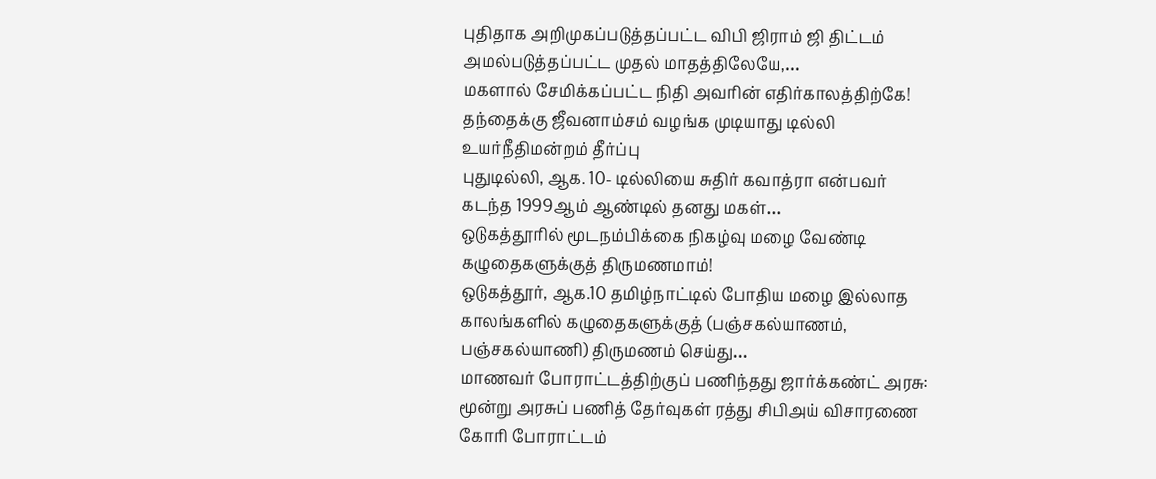புதிதாக அறிமுகப்படுத்தப்பட்ட விபி ஜிராம் ஜி திட்டம் அமல்படுத்தப்பட்ட முதல் மாதத்திலேயே,…
மகளால் சேமிக்கப்பட்ட நிதி அவரின் எதிர்காலத்திற்கே! தந்தைக்கு ஜீவனாம்சம் வழங்க முடியாது டில்லி உயர்நீதிமன்றம் தீர்ப்பு
புதுடில்லி, ஆக. 10- டில்லியை சுதிர் கவாத்ரா என்பவர் கடந்த 1999ஆம் ஆண்டில் தனது மகள்…
ஒடுகத்தூரில் மூடநம்பிக்கை நிகழ்வு மழை வேண்டி கழுதைகளுக்குத் திருமணமாம்!
ஒடுகத்தூர், ஆக.10 தமிழ்நாட்டில் போதிய மழை இல்லாத காலங்களில் கழுதைகளுக்குத் (பஞ்சகல்யாணம், பஞ்சகல்யாணி) திருமணம் செய்து…
மாணவர் போராட்டத்திற்குப் பணிந்தது ஜார்க்கண்ட் அரசு: மூன்று அரசுப் பணித் தேர்வுகள் ரத்து சிபிஅய் விசாரணை கோரி போராட்டம்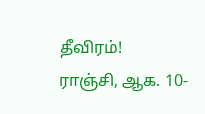தீவிரம்!
ராஞ்சி, ஆக. 10-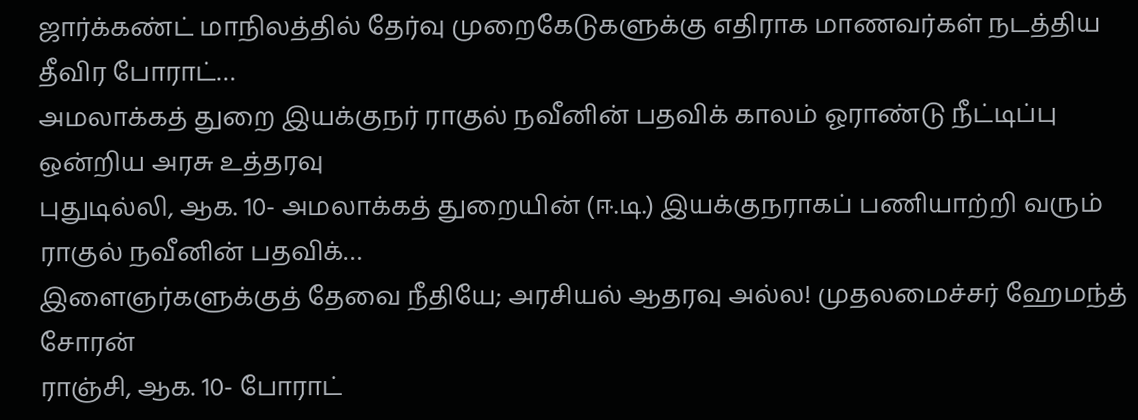ஜார்க்கண்ட் மாநிலத்தில் தேர்வு முறைகேடுகளுக்கு எதிராக மாணவர்கள் நடத்திய தீவிர போராட்…
அமலாக்கத் துறை இயக்குநர் ராகுல் நவீனின் பதவிக் காலம் ஓராண்டு நீட்டிப்பு ஒன்றிய அரசு உத்தரவு
புதுடில்லி, ஆக. 10- அமலாக்கத் துறையின் (ஈ.டி.) இயக்குநராகப் பணியாற்றி வரும் ராகுல் நவீனின் பதவிக்…
இளைஞர்களுக்குத் தேவை நீதியே; அரசியல் ஆதரவு அல்ல! முதலமைச்சர் ஹேமந்த் சோரன்
ராஞ்சி, ஆக. 10- போராட்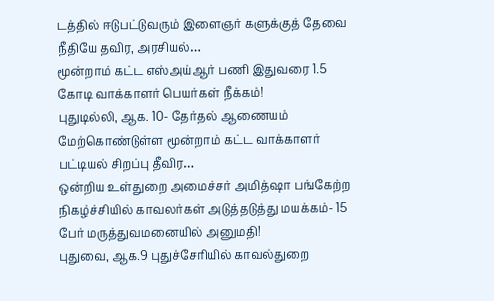டத்தில் ஈடுபட்டுவரும் இளைஞர் களுக்குத் தேவை நீதியே தவிர, அரசியல்…
மூன்றாம் கட்ட எஸ்அய்ஆர் பணி இதுவரை 1.5 கோடி வாக்காளர் பெயர்கள் நீக்கம்!
புதுடில்லி, ஆக. 10- தேர்தல் ஆணையம் மேற்கொண்டுள்ள மூன்றாம் கட்ட வாக்காளர் பட்டியல் சிறப்பு தீவிர…
ஒன்றிய உள்துறை அமைச்சர் அமித்ஷா பங்கேற்ற நிகழ்ச்சியில் காவலர்கள் அடுத்தடுத்து மயக்கம்- 15 பேர் மருத்துவமனையில் அனுமதி!
புதுவை, ஆக.9 புதுச்சேரியில் காவல்துறை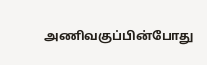அணிவகுப்பின்போது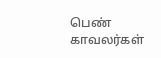பெண் காவலர்கள்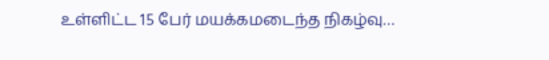உள்ளிட்ட 15 பேர் மயக்கமடைந்த நிகழ்வு…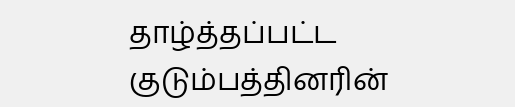தாழ்த்தப்பட்ட குடும்பத்தினரின்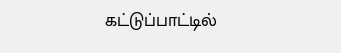கட்டுப்பாட்டில்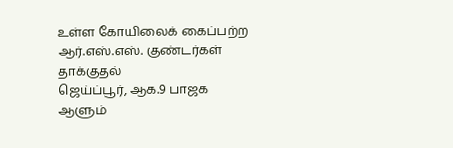உள்ள கோயிலைக் கைப்பற்ற ஆர்.எஸ்.எஸ். குண்டர்கள் தாக்குதல்
ஜெய்ப்பூர், ஆக.9 பாஜக ஆளும்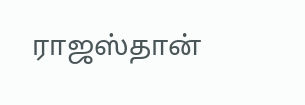ராஜஸ்தான்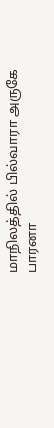மாநிலத்தில் பில்வாரா அருகே பாரனா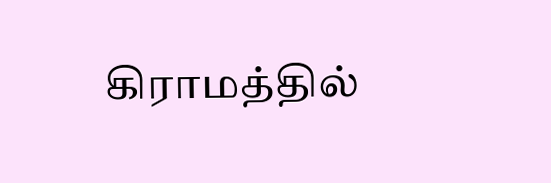கிராமத்தில்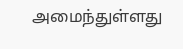அமைந்துள்ளது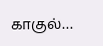காகுல்…